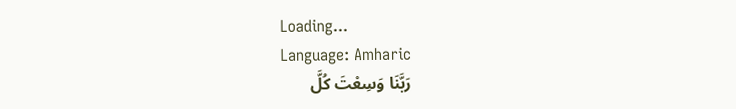Loading...
Language: Amharic
رَبَّنَا وَسِعْتَ كُلَّ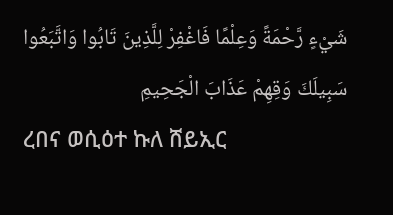شَيْءٍ رَّحْمَةً وَعِلْمًا فَاغْفِرْ لِلَّذِينَ تَابُوا وَاتَّبَعُوا سَبِيلَكَ وَقِهِمْ عَذَابَ الْجَحِيمِ
ረበና ወሲዕተ ኩለ ሸይኢር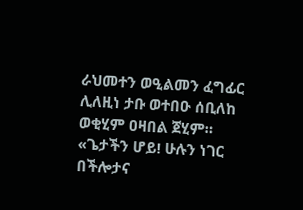ራህመተን ወዒልመን ፈግፊር ሊለዚነ ታቡ ወተበዑ ሰቢለከ ወቂሂም ዐዛበል ጀሂም።
«ጌታችን ሆይ! ሁሉን ነገር በችሎታና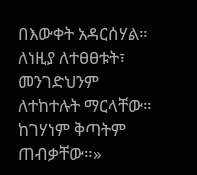በእውቀት አዳርሰሃል። ለነዚያ ለተፀፀቱት፣ መንገድህንም ለተከተሉት ማርላቸው። ከገሃነም ቅጣትም ጠብቃቸው።»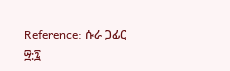Reference: ሱራ ጋፊር ፵:፯